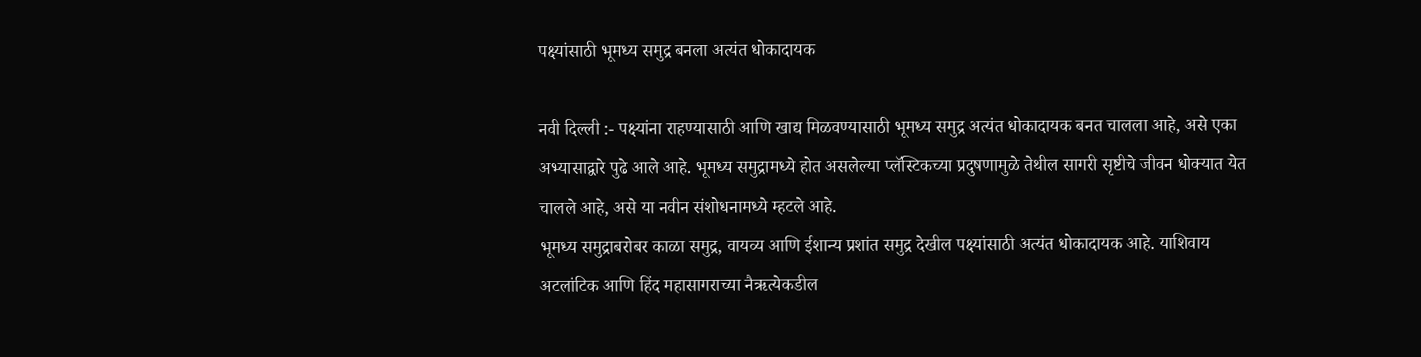पक्ष्यांसाठी भूमध्य समुद्र बनला अत्यंत धोकादायक

नवी दिल्ली :- पक्ष्यांना राहण्यासाठी आणि खाद्य मिळवण्यासाठी भूमध्य समुद्र अत्यंत धोकादायक बनत चालला आहे, असे एका अभ्यासाद्वारे पुढे आले आहे. भूमध्य समुद्रामध्ये होत असलेल्या प्लॅस्टिकच्या प्रदुषणामुळे तेथील सागरी सृष्टीचे जीवन धोक्यात येत चालले आहे, असे या नवीन संशोधनामध्ये म्हटले आहे.
भूमध्य समुद्राबरोबर काळा समुद्र, वायव्य आणि ईशान्य प्रशांत समुद्र देखील पक्ष्यांसाठी अत्यंत धोकादायक आहे. याशिवाय अटलांटिक आणि हिंद महासागराच्या नैऋत्येकडील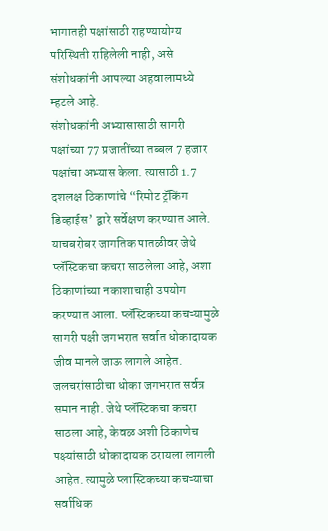भागातही पक्षांसाठी राहण्यायोग्य परिस्थिती राहिलेली नाही, असे संशोधकांनी आपल्या अहवालामध्ये म्हटले आहे.
संशोधकांनी अभ्यासासाठी सागरी पक्षांच्या 77 प्रजातींच्या तब्बल 7 हजार पक्षांचा अभ्यास केला. त्यासाठी 1.7 दशलक्ष ठिकाणांचे “रिमोट ट्रॅकिंग डिव्हाईस’ द्वारे सर्वेक्षण करण्यात आले. याचबरोबर जागतिक पातळीवर जेथे प्लॅस्टिकचा कचरा साठलेला आहे, अशा ठिकाणांच्या नकाशाचाही उपयोग करण्यात आला. प्लॅस्टिकच्या कचऱ्यामुळे सागरी पक्षी जगभरात सर्वात धोकादायक जीव मानले जाऊ लागले आहेत.
जलचरांसाठीचा धोका जगभरात सर्वत्र समान नाही. जेथे प्लॅस्टिकचा कचरा साठला आहे, केवळ अशी ठिकाणेच पक्ष्यांसाठी धोकादायक ठरायला लागली आहेत. त्यामुळे प्लास्टिकच्या कचऱ्याचा सर्वाधिक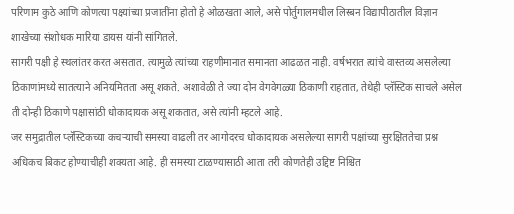परिणाम कुठे आणि कोणत्या पक्ष्यांच्या प्रजातींना होतो हे ओळखता आले, असे पोर्तुगालमधील लिस्बन विद्यापीठातील विज्ञान शाखेच्या संशोधक मारिया डायस यांनी सांगितले.
सागरी पक्षी हे स्थलांतर करत असतात. त्यामुळे त्यांच्या राहणीमानात समानता आढळत नाही. वर्षभरात त्यांचे वास्तव्य असलेल्या ठिकाणांमध्ये सातत्याने अनियमितता असू शकते. अशावेळी ते ज्या दोन वेगवेगळ्या ठिकाणी राहतात, तेथेही प्लॅस्टिक साचले असेल ती दोन्ही ठिकाणे पक्षासांठी धोकादायक असू शकतात, असे त्यांनी म्हटले आहे.
जर समुद्रातील प्लॅस्टिकच्या कचऱ्याची समस्या वाढली तर आगोदरच धोकादायक असलेल्या सागरी पक्षांच्या सुरक्षिततेचा प्रश्न अधिकच बिकट होण्याचीही शक्यता आहे. ही समस्या टाळण्यासाठी आता तरी कोणतेही उद्दिष्ट निश्चित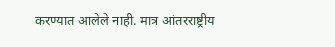करण्यात आलेले नाही. मात्र आंतरराष्ट्रीय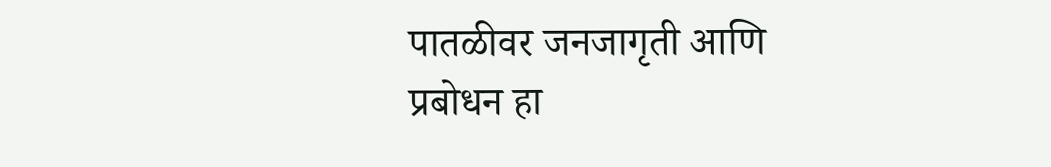पातळीवर जनजागृती आणि प्रबोधन हा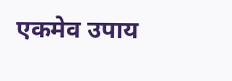एकमेव उपाय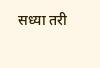सध्या तरी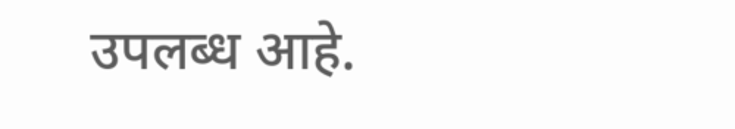उपलब्ध आहे.